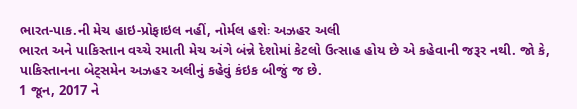ભારત-પાક.ની મેચ હાઇ-પ્રોફાઇલ નહીં, નોર્મલ હશેઃ અઝહર અલી
ભારત અને પાકિસ્તાન વચ્ચે રમાતી મેચ અંગે બંન્ને દેશોમાં કેટલો ઉત્સાહ હોય છે એ કહેવાની જરૂર નથી. જો કે, પાકિસ્તાનના બેટ્સમેન અઝહર અલીનું કહેવું કંઇક બીજું જ છે.
1 જૂન, 2017 ને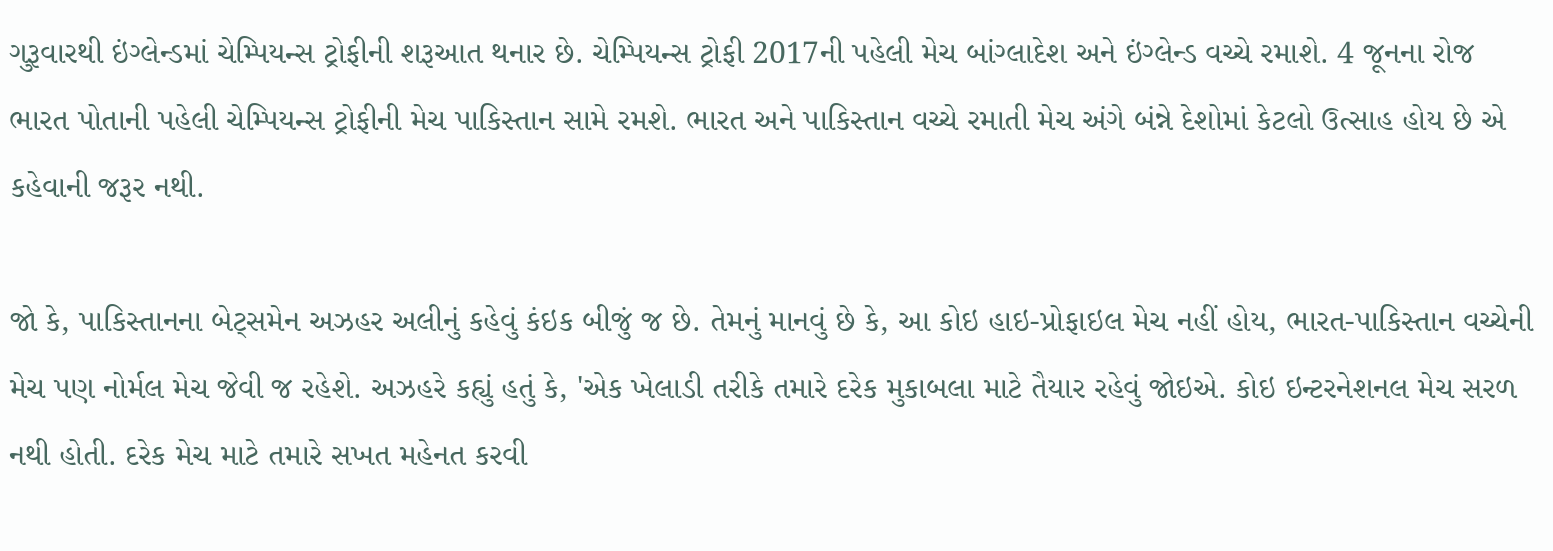ગુરૂવારથી ઇંગ્લેન્ડમાં ચેમ્પિયન્સ ટ્રોફીની શરૂઆત થનાર છે. ચેમ્પિયન્સ ટ્રોફી 2017ની પહેલી મેચ બાંગ્લાદેશ અને ઇંગ્લેન્ડ વચ્ચે રમાશે. 4 જૂનના રોજ ભારત પોતાની પહેલી ચેમ્પિયન્સ ટ્રોફીની મેચ પાકિસ્તાન સામે રમશે. ભારત અને પાકિસ્તાન વચ્ચે રમાતી મેચ અંગે બંન્ને દેશોમાં કેટલો ઉત્સાહ હોય છે એ કહેવાની જરૂર નથી.

જો કે, પાકિસ્તાનના બેટ્સમેન અઝહર અલીનું કહેવું કંઇક બીજું જ છે. તેમનું માનવું છે કે, આ કોઇ હાઇ-પ્રોફાઇલ મેચ નહીં હોય, ભારત-પાકિસ્તાન વચ્ચેની મેચ પણ નોર્મલ મેચ જેવી જ રહેશે. અઝહરે કહ્યું હતું કે, 'એક ખેલાડી તરીકે તમારે દરેક મુકાબલા માટે તૈયાર રહેવું જોઇએ. કોઇ ઇન્ટરનેશનલ મેચ સરળ નથી હોતી. દરેક મેચ માટે તમારે સખત મહેનત કરવી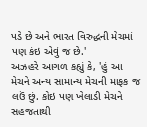પડે છે અને ભારત વિરુદ્ધની મેચમાં પણ કંઇ એવું જ છે.'
અઝહરે આગળ કહ્યું કે, 'હું આ મેચને અન્ય સામાન્ય મેચની માફક જ લઉં છું. કોઇ પણ ખેલાડી મેચને સહજતાથી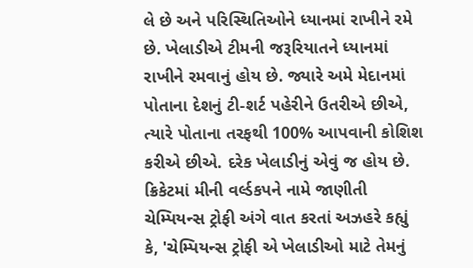લે છે અને પરિસ્થિતિઓને ધ્યાનમાં રાખીને રમે છે. ખેલાડીએ ટીમની જરૂરિયાતને ધ્યાનમાં રાખીને રમવાનું હોય છે. જ્યારે અમે મેદાનમાં પોતાના દેશનું ટી-શર્ટ પહેરીને ઉતરીએ છીએ, ત્યારે પોતાના તરફથી 100% આપવાની કોશિશ કરીએ છીએ. દરેક ખેલાડીનું એવું જ હોય છે.
ક્રિકેટમાં મીની વર્લ્ડકપને નામે જાણીતી ચેમ્પિયન્સ ટ્રોફી અંગે વાત કરતાં અઝહરે કહ્યું કે, 'ચેમ્પિયન્સ ટ્રોફી એ ખેલાડીઓ માટે તેમનું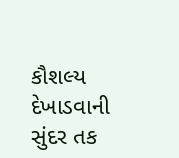કૌશલ્ય દેખાડવાની સુંદર તક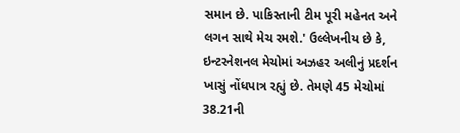સમાન છે. પાકિસ્તાની ટીમ પૂરી મહેનત અને લગન સાથે મેચ રમશે.' ઉલ્લેખનીય છે કે, ઇન્ટરનેશનલ મેચોમાં અઝહર અલીનું પ્રદર્શન ખાસું નોંધપાત્ર રહ્યું છે. તેમણે 45 મેચોમાં 38.21ની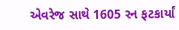એવરેજ સાથે 1605 રન ફટકાર્યાં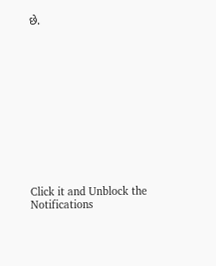છે.












Click it and Unblock the Notifications